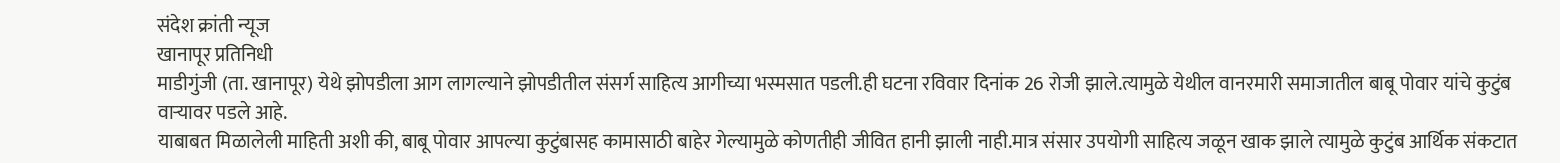संदेश क्रांती न्यूज
खानापूर प्रतिनिधी
माडीगुंजी (ता. खानापूर) येथे झोपडीला आग लागल्याने झोपडीतील संसर्ग साहित्य आगीच्या भस्मसात पडली.ही घटना रविवार दिनांक 26 रोजी झाले.त्यामुळे येथील वानरमारी समाजातील बाबू पोवार यांचे कुटुंब वाऱ्यावर पडले आहे.
याबाबत मिळालेली माहिती अशी की, बाबू पोवार आपल्या कुटुंबासह कामासाठी बाहेर गेल्यामुळे कोणतीही जीवित हानी झाली नाही.मात्र संसार उपयोगी साहित्य जळून खाक झाले त्यामुळे कुटुंब आर्थिक संकटात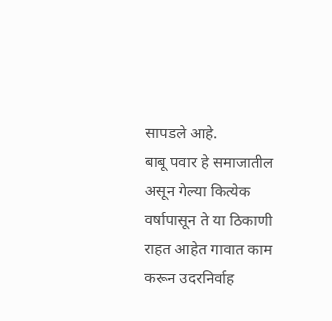सापडले आहे.
बाबू पवार हे समाजातील असून गेल्या कित्येक वर्षापासून ते या ठिकाणी राहत आहेत गावात काम करून उदरनिर्वाह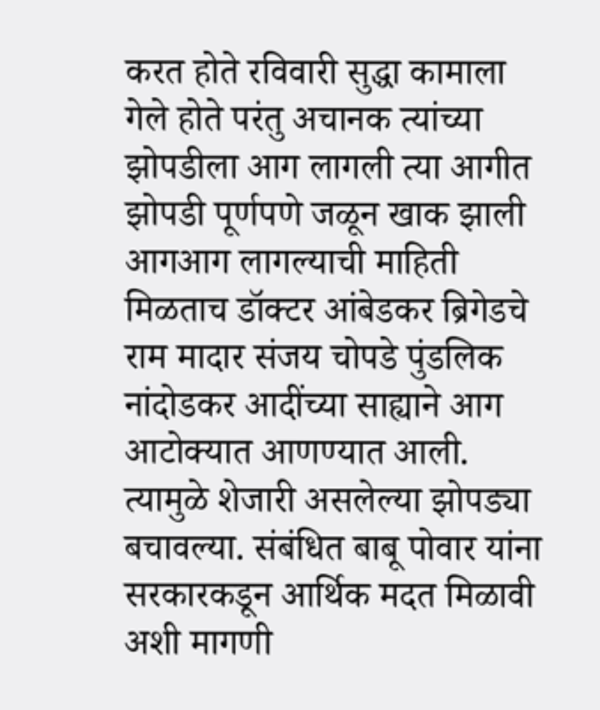करत होते रविवारी सुद्धा कामाला गेले होते परंतु अचानक त्यांच्या झोपडीला आग लागली त्या आगीत झोपडी पूर्णपणे जळून खाक झाली आगआग लागल्याची माहिती मिळताच डॉक्टर आंबेडकर ब्रिगेडचे राम मादार संजय चोपडे पुंडलिक नांदोडकर आदींच्या साह्याने आग आटोक्यात आणण्यात आली. त्यामुळे शेजारी असलेल्या झोपड्या बचावल्या. संबंधित बाबू पोवार यांना सरकारकडून आर्थिक मदत मिळावी अशी मागणी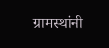ग्रामस्थांनी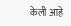केली आहे